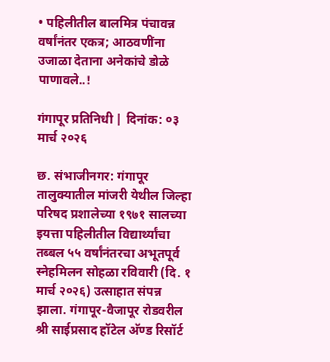• पहिलीतील बालमित्र पंचावन्न वर्षांनंतर एकत्र; आठवणींना उजाळा देताना अनेकांचे डोळे पाणावले..!

गंगापूर प्रतिनिधी | दिनांक: ०३ मार्च २०२६

छ. संभाजीनगर: गंगापूर तालुक्यातील मांजरी येथील जिल्हा परिषद प्रशालेच्या १९७१ सालच्या इयत्ता पहिलीतील विद्यार्थ्यांचा तब्बल ५५ वर्षांनंतरचा अभूतपूर्व स्नेहमिलन सोहळा रविवारी (दि. १ मार्च २०२६) उत्साहात संपन्न झाला. गंगापूर-वैजापूर रोडवरील श्री साईप्रसाद हॉटेल अ‍ॅण्ड रिसॉर्ट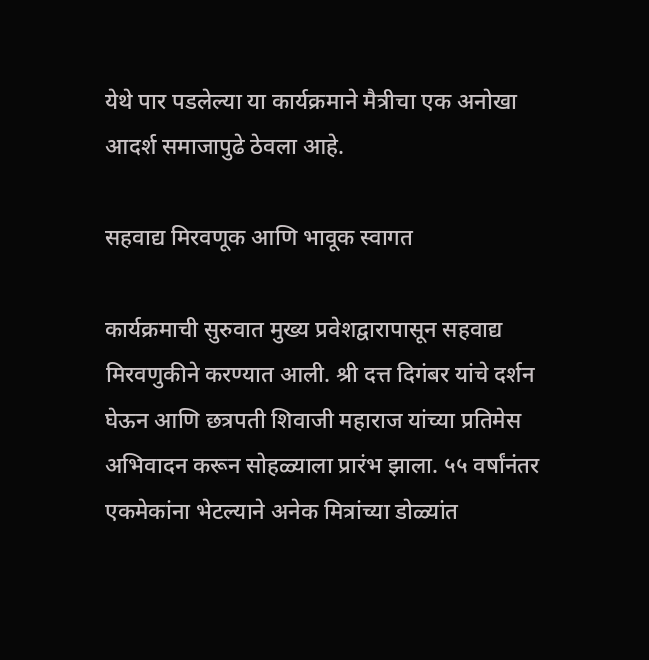येथे पार पडलेल्या या कार्यक्रमाने मैत्रीचा एक अनोखा आदर्श समाजापुढे ठेवला आहे.

सहवाद्य मिरवणूक आणि भावूक स्वागत

कार्यक्रमाची सुरुवात मुख्य प्रवेशद्वारापासून सहवाद्य मिरवणुकीने करण्यात आली. श्री दत्त दिगंबर यांचे दर्शन घेऊन आणि छत्रपती शिवाजी महाराज यांच्या प्रतिमेस अभिवादन करून सोहळ्याला प्रारंभ झाला. ५५ वर्षांनंतर एकमेकांना भेटल्याने अनेक मित्रांच्या डोळ्यांत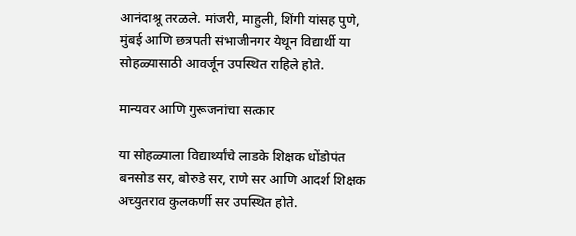आनंदाश्रू तरळले. मांजरी, माहुली, शिंगी यांसह पुणे, मुंबई आणि छत्रपती संभाजीनगर येथून विद्यार्थी या सोहळ्यासाठी आवर्जून उपस्थित राहिले होते.

मान्यवर आणि गुरूजनांचा सत्कार

या सोहळ्याला विद्यार्थ्यांचे लाडके शिक्षक धोंडोपंत बनसोड सर, बोरुडे सर, राणे सर आणि आदर्श शिक्षक अच्युतराव कुलकर्णी सर उपस्थित होते.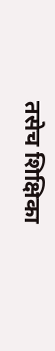तसेच शिक्षिका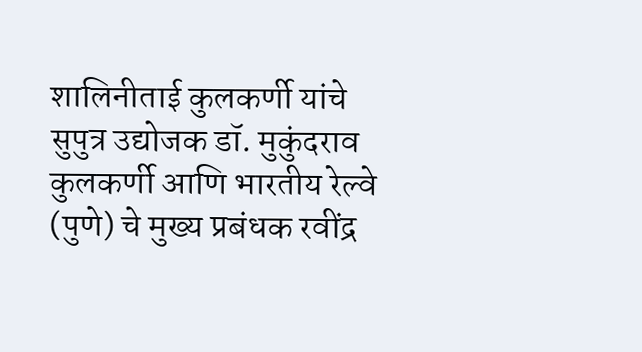शालिनीताई कुलकर्णी यांचे सुपुत्र उद्योजक डॉ. मुकुंदराव कुलकर्णी आणि भारतीय रेल्वे (पुणे) चे मुख्य प्रबंधक रवींद्र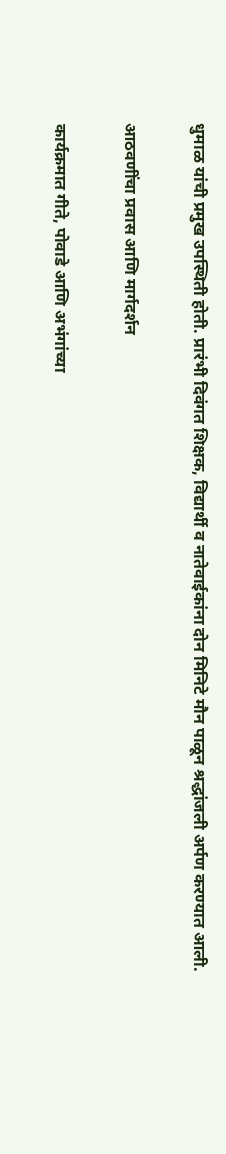धुमाळ यांची प्रमुख उपस्थिती होती. प्रारंभी दिवंगत शिक्षक, विद्यार्थी व नातेवाईकांना दोन मिनिटे मौन पाळून श्रद्धांजली अर्पण करण्यात आली.

आठवणींचा प्रवास आणि मार्गदर्शन

कार्यक्रमात गीते, पोवाडे आणि अभंगांच्या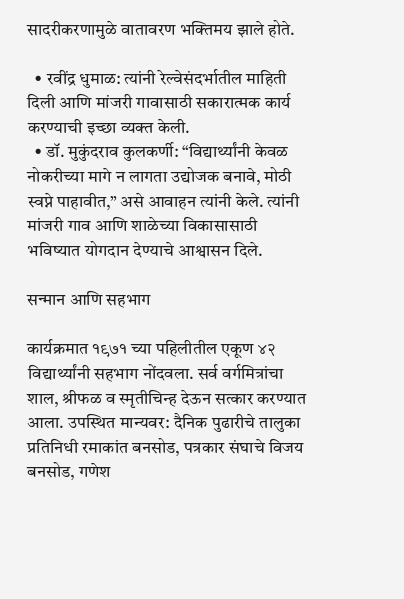सादरीकरणामुळे वातावरण भक्तिमय झाले होते.

  • रवींद्र धुमाळ: त्यांनी रेल्वेसंदर्भातील माहिती दिली आणि मांजरी गावासाठी सकारात्मक कार्य करण्याची इच्छा व्यक्त केली.
  • डॉ. मुकुंदराव कुलकर्णी: “विद्यार्थ्यांनी केवळ नोकरीच्या मागे न लागता उद्योजक बनावे, मोठी स्वप्ने पाहावीत,” असे आवाहन त्यांनी केले. त्यांनी मांजरी गाव आणि शाळेच्या विकासासाठी भविष्यात योगदान देण्याचे आश्वासन दिले.

सन्मान आणि सहभाग

कार्यक्रमात १९७१ च्या पहिलीतील एकूण ४२ विद्यार्थ्यांनी सहभाग नोंदवला. सर्व वर्गमित्रांचा शाल, श्रीफळ व स्मृतीचिन्ह देऊन सत्कार करण्यात आला. उपस्थित मान्यवर: दैनिक पुढारीचे तालुका प्रतिनिधी रमाकांत बनसोड, पत्रकार संघाचे विजय बनसोड, गणेश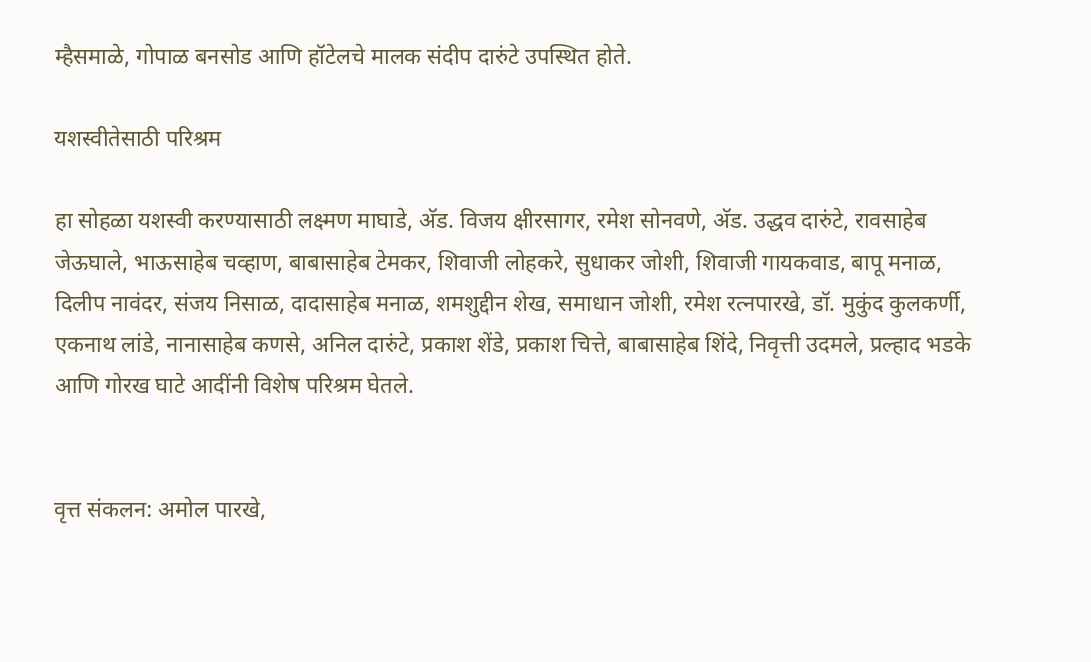म्हैसमाळे, गोपाळ बनसोड आणि हॉटेलचे मालक संदीप दारुंटे उपस्थित होते.

यशस्वीतेसाठी परिश्रम

हा सोहळा यशस्वी करण्यासाठी लक्ष्मण माघाडे, अ‍ॅड. विजय क्षीरसागर, रमेश सोनवणे, अ‍ॅड. उद्धव दारुंटे, रावसाहेब जेऊघाले, भाऊसाहेब चव्हाण, बाबासाहेब टेमकर, शिवाजी लोहकरे, सुधाकर जोशी, शिवाजी गायकवाड, बापू मनाळ, दिलीप नावंदर, संजय निसाळ, दादासाहेब मनाळ, शमशुद्दीन शेख, समाधान जोशी, रमेश रत्नपारखे, डॉ. मुकुंद कुलकर्णी, एकनाथ लांडे, नानासाहेब कणसे, अनिल दारुंटे, प्रकाश शेंडे, प्रकाश चित्ते, बाबासाहेब शिंदे, निवृत्ती उदमले, प्रल्हाद भडके आणि गोरख घाटे आदींनी विशेष परिश्रम घेतले.


वृत्त संकलन: अमोल पारखे,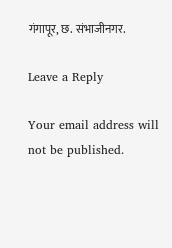गंगापूर, छ. संभाजीनगर.

Leave a Reply

Your email address will not be published.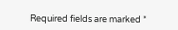Required fields are marked *